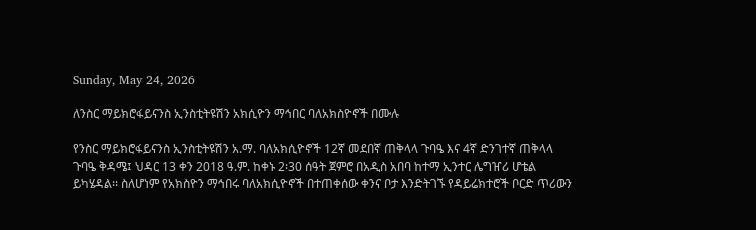Sunday, May 24, 2026

ለንስር ማይክሮፋይናንስ ኢንስቲትዩሽን አክሲዮን ማኅበር ባለአክስዮኖች በሙሉ

የንስር ማይክሮፋይናንስ ኢንስቲትዩሽን አ.ማ. ባለአክሲዮኖች 12ኛ መደበኛ ጠቅላላ ጉባዔ እና 4ኛ ድንገተኛ ጠቅላላ ጉባዔ ቅዳሜ፤ ህዳር 13 ቀን 2018 ዓ.ም. ከቀኑ 2፡30 ሰዓት ጀምሮ በአዲስ አበባ ከተማ ኢንተር ሌግዠሪ ሆቴል ይካሄዳል፡፡ ስለሆነም የአክስዮን ማኅበሩ ባለአክሲዮኖች በተጠቀሰው ቀንና ቦታ እንድትገኙ የዳይሬክተሮች ቦርድ ጥሪውን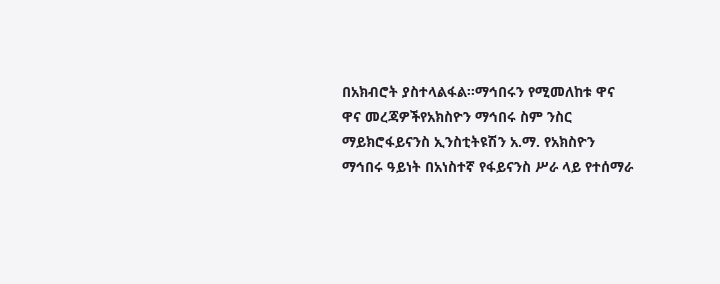በአክብሮት ያስተላልፋል፡፡ማኅበሩን የሚመለከቱ ዋና ዋና መረጃዎችየአክስዮን ማኅበሩ ስም ንስር ማይክሮፋይናንስ ኢንስቲትዩሽን አ.ማ. የአክስዮን ማኅበሩ ዓይነት በአነስተኛ የፋይናንስ ሥራ ላይ የተሰማራ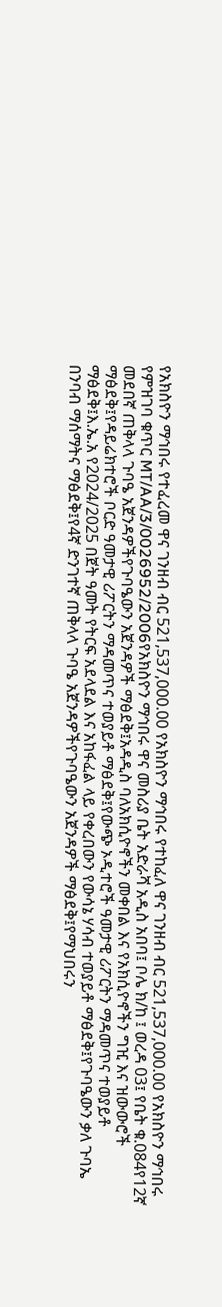የአክስዮን ማኅበሩ የተፈረመ ዋና ገንዘብ ብር 521,537,000.00 የአክስዮን ማኅበሩ የተከፈለ ዋና ገንዘብ ብር 521,537,000.00 የአክስዮን ማኅበሩ የምዝገባ ቁጥር MT/AA/3/0026952/2006የአክስዮን ማኅበሩ ዋና መስሪያ ቤት አድራሻ አዲስ አበባ፤ ቦሌ ክ/ከ ፤ ወረዳ 03፤ የቤት ቁ.084የ12ኛ መደበኛ ጠቅላላ ጉባዔ አጀንዳዎችየጉባዔውን አጀንዳዎች ማፅደቅ፤አዳዲስ ባለአክሲዮኖችን መቀበል እና የአክሲዮኖችን ግዢ እና ዝውውሮች ማፅደቅ፤የዳይሬክተሮች ቦርድ ዓመታዊ ሪፖርትን ማዳመጥና ተወያይቶ ማፅደቅ፤የውጭ ኦዲተሮች ዓመታዊ ሪፖርትን ማዳመጥና ተወያይቶ ማፅደቅ፤እ.ኤ.አ የ2024/2025 በጀት ዓመት የትርፍ አደላደል እና አከፋፈል ላይ የቀረበውን የውሳኔ ሃሳብ ተወያይቶ ማፅደቅ፤የጉባዔውን ቃለ ጉባኤ በንባብ ማሰማትና ማፅደቅ፤የ4ኛ ድንገተኛ ጠቅላላ ጉባዔ አጀንዳዎችየጉባዔውን አጀንዳዎች ማፅደቅ፤የማህበሩን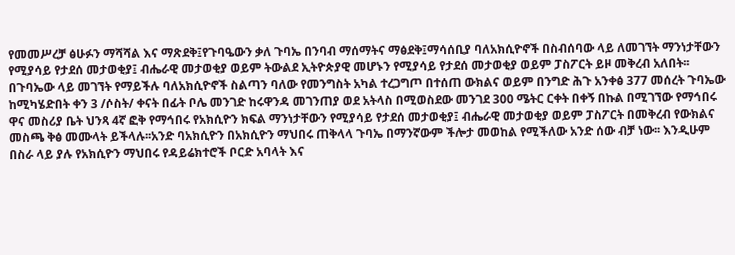የመመሥረቻ ፅሁፉን ማሻሻል እና ማጽደቅ፤የጉባዔውን ቃለ ጉባኤ በንባብ ማሰማትና ማፅደቅ፤ማሳሰቢያ ባለአክሲዮኖች በስብሰባው ላይ ለመገኘት ማንነታቸውን የሚያሳይ የታደሰ መታወቂያ፤ ብሔራዊ መታወቂያ ወይም ትውልደ ኢትዮጵያዊ መሆኑን የሚያሳይ የታደሰ መታወቂያ ወይም ፓስፖርት ይዞ መቅረብ አለበት፡፡ በጉባኤው ላይ መገኘት የማይችሉ ባለአክሲዮኖች ስልጣን ባለው የመንግስት አካል ተረጋግጦ በተሰጠ ውክልና ወይም በንግድ ሕጉ አንቀፅ 377 መሰረት ጉባኤው ከሚካሄድበት ቀን 3 /ሶስት/ ቀናት በፊት ቦሌ መንገድ ከሩዋንዳ መገንጠያ ወደ አትላስ በሚወስደው መንገደ 300 ሜትር ርቀት በቀኝ በኩል በሚገኘው የማኅበሩ ዋና መስሪያ ቤት ህንጻ 4ኛ ፎቅ የማኅበሩ የአክሲዮን ክፍል ማንነታቸውን የሚያሳይ የታደሰ መታወቂያ፤ ብሔራዊ መታወቂያ ወይም ፓስፖርት በመቅረብ የውክልና መስጫ ቅፅ መሙላት ይችላሉ፡፡አንድ ባአክሲዮን በአክሲዮን ማህበሩ ጠቅላላ ጉባኤ በማንኛውም ችሎታ መወከል የሚችለው አንድ ሰው ብቻ ነው፡፡ እንዲሁም በስራ ላይ ያሉ የአክሲዮን ማህበሩ የዳይሬክተሮች ቦርድ አባላት እና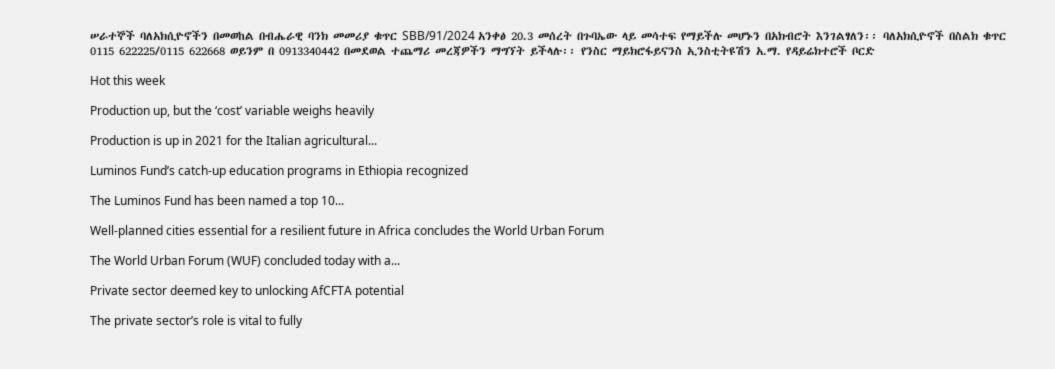ሠራተኞች ባለአክሲዮኖችን በመወከል በብሔራዊ ባንክ መመሪያ ቁጥር SBB/91/2024 አንቀፅ 20.3 መሰረት በጉባኤው ላይ መሳተፍ የማይችሉ መሆኑን በአክብሮት እንገልፃለን፡፡ ባለአክሲዮኖች በስልክ ቁጥር 0115 622225/0115 622668 ወይንም በ 0913340442 በመደወል ተጨማሪ መረጃዎችን ማግኘት ይችላሉ፡፡ የንስር ማይክሮፋይናንስ ኢንስቲትዩሽን አ.ማ. የዳይሬክተሮች ቦርድ

Hot this week

Production up, but the ‘cost’ variable weighs heavily

Production is up in 2021 for the Italian agricultural...

Luminos Fund’s catch-up education programs in Ethiopia recognized

The Luminos Fund has been named a top 10...

Well-planned cities essential for a resilient future in Africa concludes the World Urban Forum

The World Urban Forum (WUF) concluded today with a...

Private sector deemed key to unlocking AfCFTA potential

The private sector’s role is vital to fully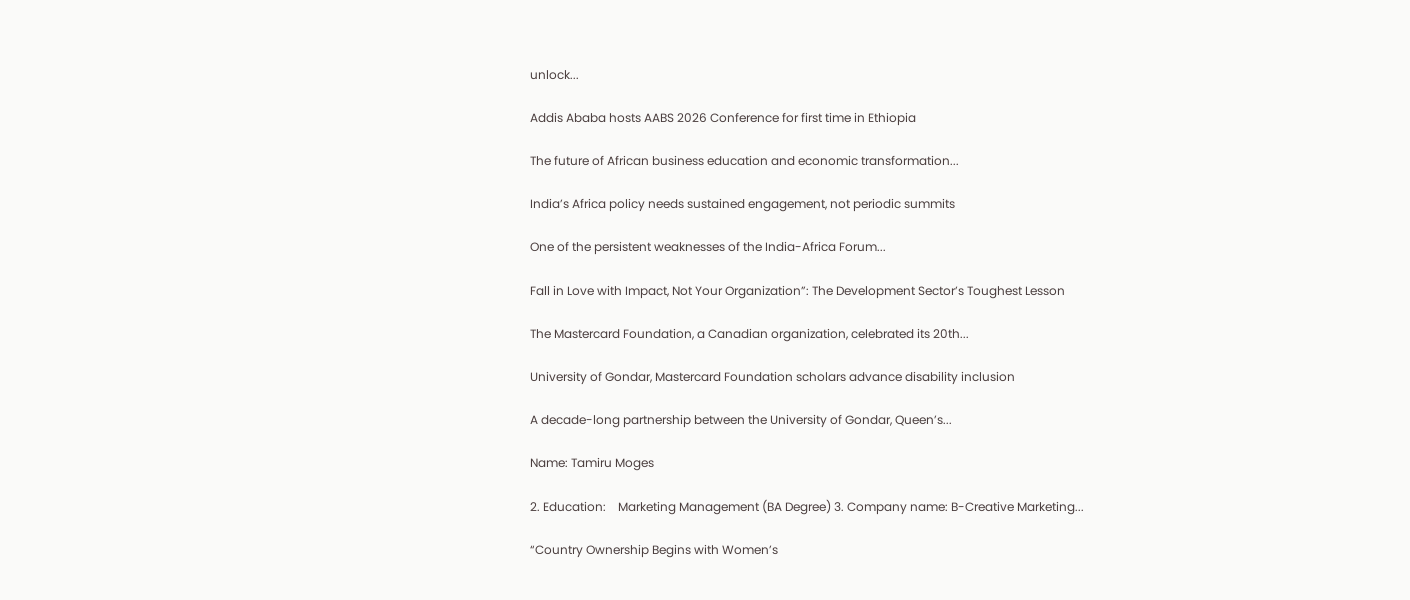unlock...

Addis Ababa hosts AABS 2026 Conference for first time in Ethiopia

The future of African business education and economic transformation...

India’s Africa policy needs sustained engagement, not periodic summits

One of the persistent weaknesses of the India-Africa Forum...

Fall in Love with Impact, Not Your Organization”: The Development Sector’s Toughest Lesson

The Mastercard Foundation, a Canadian organization, celebrated its 20th...

University of Gondar, Mastercard Foundation scholars advance disability inclusion

A decade-long partnership between the University of Gondar, Queen’s...

Name: Tamiru Moges

2. Education:    Marketing Management (BA Degree) 3. Company name: B-Creative Marketing...

“Country Ownership Begins with Women’s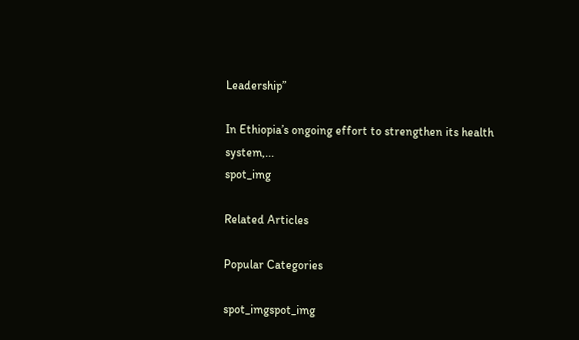Leadership”

In Ethiopia’s ongoing effort to strengthen its health system,...
spot_img

Related Articles

Popular Categories

spot_imgspot_img